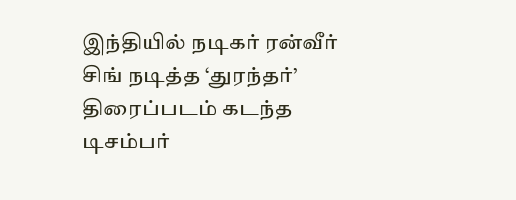இந்தியில் நடிகர் ரன்வீர் சிங் நடித்த ‘துரந்தர்’ திரைப்படம் கடந்த டிசம்பர்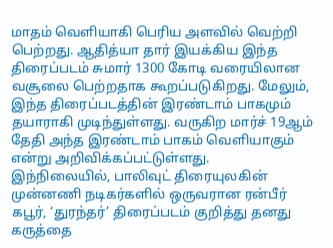மாதம் வெளியாகி பெரிய அளவில் வெற்றி பெற்றது. ஆதித்யா தார் இயக்கிய இந்த திரைப்படம் சுமார் 1300 கோடி வரையிலான வசூலை பெற்றதாக கூறப்படுகிறது. மேலும், இந்த திரைப்படத்தின் இரண்டாம் பாகமும் தயாராகி முடிந்துள்ளது. வருகிற மார்ச் 19ஆம் தேதி அந்த இரண்டாம் பாகம் வெளியாகும் என்று அறிவிக்கப்பட்டுள்ளது.
இந்நிலையில், பாலிவுட் திரையுலகின் முன்னணி நடிகர்களில் ஒருவரான ரன்பீர் கபூர், ‘துரந்தர்’ திரைப்படம் குறித்து தனது கருத்தை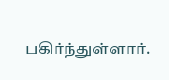பகிர்ந்துள்ளார்.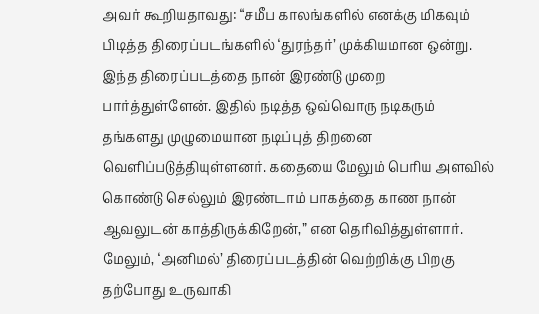அவர் கூறியதாவது: “சமீப காலங்களில் எனக்கு மிகவும் பிடித்த திரைப்படங்களில் ‘துரந்தர்’ முக்கியமான ஒன்று. இந்த திரைப்படத்தை நான் இரண்டு முறை பார்த்துள்ளேன். இதில் நடித்த ஒவ்வொரு நடிகரும் தங்களது முழுமையான நடிப்புத் திறனை வெளிப்படுத்தியுள்ளனர். கதையை மேலும் பெரிய அளவில் கொண்டு செல்லும் இரண்டாம் பாகத்தை காண நான் ஆவலுடன் காத்திருக்கிறேன்,” என தெரிவித்துள்ளார்.
மேலும், ‘அனிமல்’ திரைப்படத்தின் வெற்றிக்கு பிறகு தற்போது உருவாகி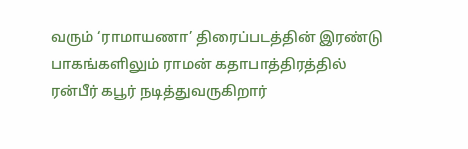வரும் ‘ராமாயணா’ திரைப்படத்தின் இரண்டு பாகங்களிலும் ராமன் கதாபாத்திரத்தில் ரன்பீர் கபூர் நடித்துவருகிறார்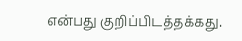என்பது குறிப்பிடத்தக்கது.